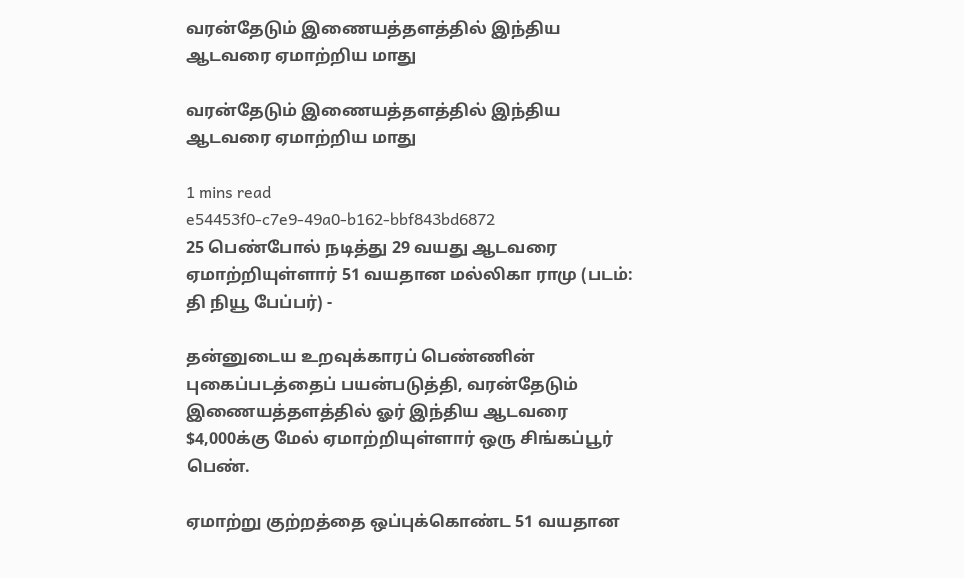வரன்தேடும் இணையத்தளத்தில் இந்திய ஆடவரை ஏமாற்றிய மாது

வரன்தேடும் இணையத்தளத்தில் இந்திய ஆடவரை ஏமாற்றிய மாது

1 mins read
e54453f0-c7e9-49a0-b162-bbf843bd6872
25 பெண்போல் நடித்து 29 வயது ஆடவரை ஏமாற்றியுள்ளார் 51 வயதான மல்லிகா ராமு (படம்: தி நியூ பேப்பர்) -

தன்னுடைய உறவுக்காரப் பெண்ணின் புகைப்படத்தைப் பயன்படுத்தி, வரன்தேடும் இணையத்தளத்தில் ஓர் இந்திய ஆடவரை $4,000க்கு மேல் ஏமாற்றியுள்ளார் ஒரு சிங்கப்பூர் பெண்.

ஏமாற்று குற்றத்தை ஒப்புக்கொண்ட 51 வயதான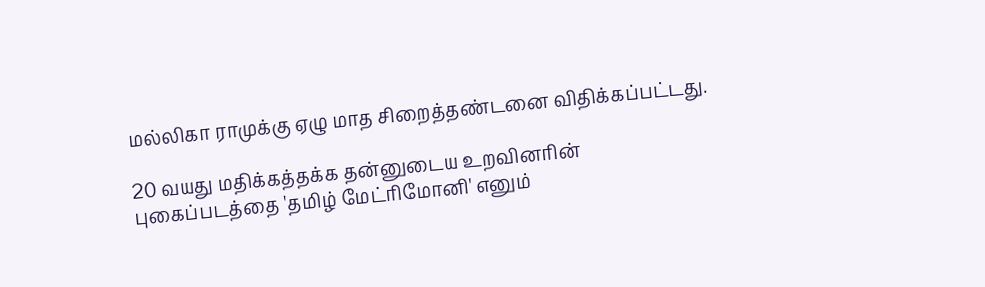மல்லிகா ராமுக்கு ஏழு மாத சிறைத்தண்டனை விதிக்கப்பட்டது.

20 வயது மதிக்கத்தக்க தன்னுடைய உறவினரின் புகைப்படத்தை 'தமிழ் மேட்ரிமோனி' எனும்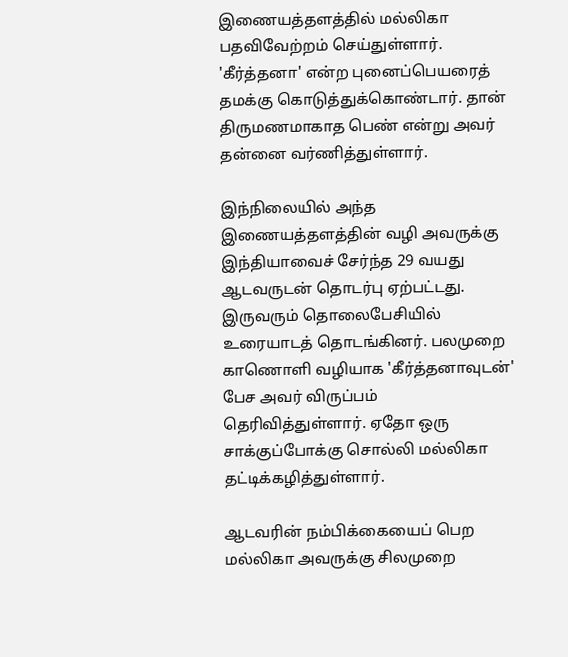இணையத்தளத்தில் மல்லிகா பதவிவேற்றம் செய்துள்ளார். 'கீர்த்தனா' என்ற புனைப்பெயரைத் தமக்கு கொடுத்துக்கொண்டார். தான் திருமணமாகாத பெண் என்று அவர் தன்னை வர்ணித்துள்ளார்.

இந்நிலையில் அந்த இணையத்தளத்தின் வழி அவருக்கு இந்தியாவைச் சேர்ந்த 29 வயது ஆடவருடன் தொடர்பு ஏற்பட்டது. இருவரும் தொலைபேசியில் உரையாடத் தொடங்கினர். பலமுறை காணொளி வழியாக 'கீர்த்தனாவுடன்' பேச அவர் விருப்பம் தெரிவித்துள்ளார். ஏதோ ஒரு சாக்குப்போக்கு சொல்லி மல்லிகா தட்டிக்கழித்துள்ளார்.

ஆடவரின் நம்பிக்கையைப் பெற மல்லிகா அவருக்கு சிலமுறை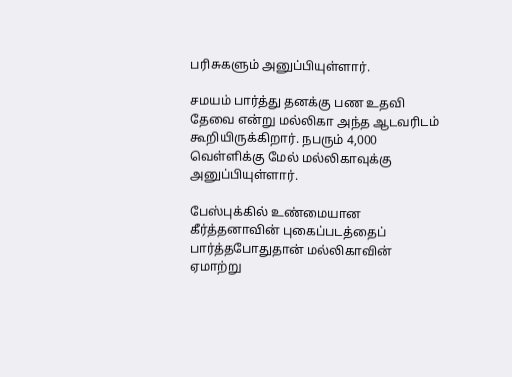பரிசுகளும் அனுப்பியுள்ளார்.

சமயம் பார்த்து தனக்கு பண உதவி தேவை என்று மல்லிகா அந்த ஆடவரிடம் கூறியிருக்கிறார். நபரும் 4,000 வெள்ளிக்கு மேல் மல்லிகாவுக்கு அனுப்பியுள்ளார்.

பேஸ்புக்கில் உண்மையான கீர்த்தனாவின் புகைப்படத்தைப் பார்த்தபோதுதான் மல்லிகாவின் ஏமாற்று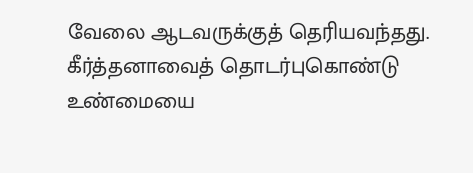வேலை ஆடவருக்குத் தெரியவந்தது. கீர்த்தனாவைத் தொடர்புகொண்டு உண்மையை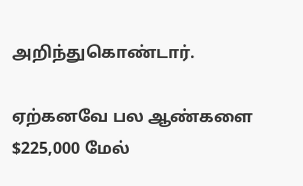அறிந்துகொண்டார்.

ஏற்கனவே பல ஆண்களை $225,000 மேல்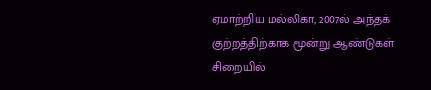ஏமாற்றிய மல்லிகா, 2007ல் அந்தக் குற்றத்திற்காக மூன்று ஆண்டுகள் சிறையில்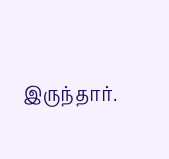இருந்தார்.